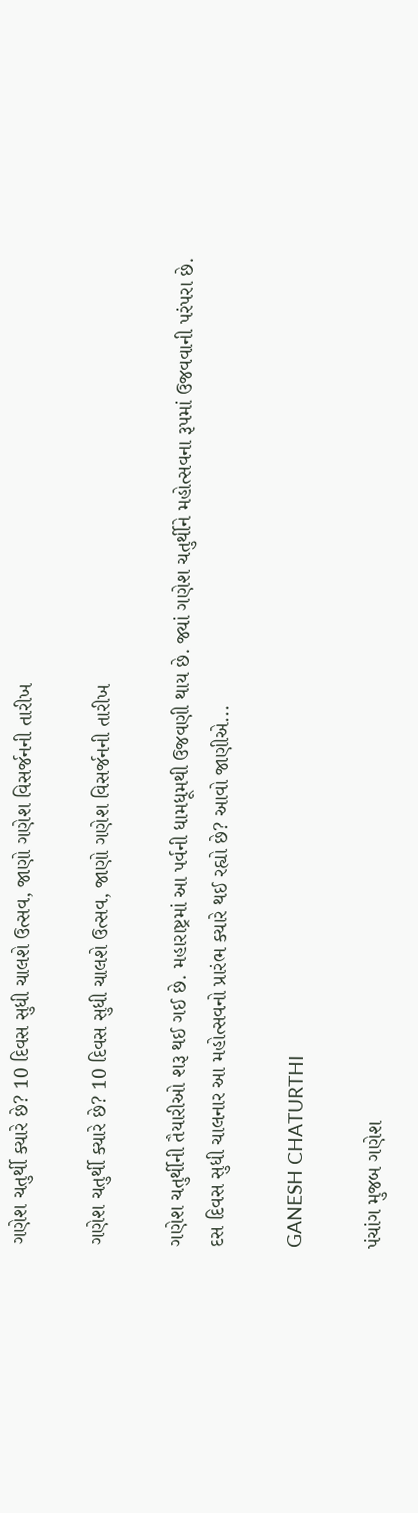ગણેશ ચતુર્થી ક્યારે છે? 10 દિવસ સુધી ચાલશે ઉત્સવ, જાણો ગણેશ વિસર્જનની તારીખ

ગણેશ ચતુર્થી ક્યારે છે? 10 દિવસ સુધી ચાલશે ઉત્સવ, જાણો ગણેશ વિસર્જનની તારીખ

ગણેશ ચતુર્થીની તૈયારીઓ શરૂ થઈ ગઈ છે. મહારાષ્ટ્રમાં આ પર્વની ધામધૂમથી ઉજવણી થાય છે. જ્યાં ગણેશ ચતુર્થીને મહોત્સવના રૂપમાં ઉજવવાની પરંપરા છે. દસ દિવસ સુધી ચાલનાર આ મહોત્સવનો પ્રારંભ ક્યારે થઈ રહ્યો છે? આવો જાણીએ...

GANESH CHATURTHI

પંચાંગ મુજબ ગણેશ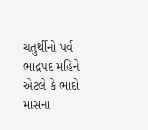ચતુર્થીનો પર્વ ભાદ્રપદ મહિને એટલે કે ભાદો માસના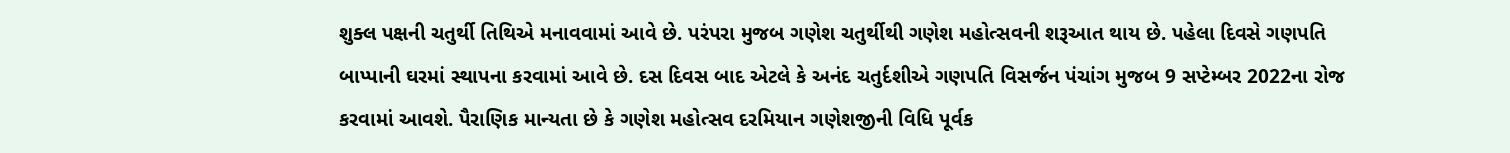શુક્લ પક્ષની ચતુર્થી તિથિએ મનાવવામાં આવે છે. પરંપરા મુજબ ગણેશ ચતુર્થીથી ગણેશ મહોત્સવની શરૂઆત થાય છે. પહેલા દિવસે ગણપતિ બાપ્પાની ઘરમાં સ્થાપના કરવામાં આવે છે. દસ દિવસ બાદ એટલે કે અનંદ ચતુર્દશીએ ગણપતિ વિસર્જન પંચાંગ મુજબ 9 સપ્ટેમ્બર 2022ના રોજ કરવામાં આવશે. પૈરાણિક માન્યતા છે કે ગણેશ મહોત્સવ દરમિયાન ગણેશજીની વિધિ પૂર્વક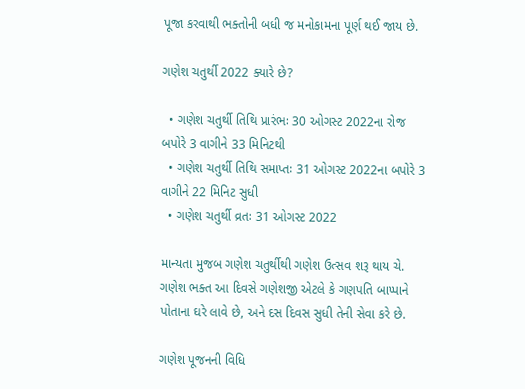પૂજા કરવાથી ભક્તોની બધી જ મનોકામના પૂર્ણ થઈ જાય છે.

ગણેશ ચતુર્થી 2022 ક્યારે છે?

  • ગણેશ ચતુર્થી તિથિ પ્રારંભઃ 30 ઓગસ્ટ 2022ના રોજ બપોરે 3 વાગીને 33 મિનિટથી
  • ગણેશ ચતુર્થી તિથિ સમાપ્તઃ 31 ઓગસ્ટ 2022ના બપોરે 3 વાગીને 22 મિનિટ સુધી
  • ગણેશ ચતુર્થી વ્રતઃ 31 ઓગસ્ટ 2022

માન્યતા મુજબ ગણેશ ચતુર્થીથી ગણેશ ઉત્સવ શરૂ થાય ચે. ગણેશ ભક્ત આ દિવસે ગણેશજી એટલે કે ગણપતિ બાપ્પાને પોતાના ઘરે લાવે છે, અને દસ દિવસ સુધી તેની સેવા કરે છે.

ગણેશ પૂજનની વિધિ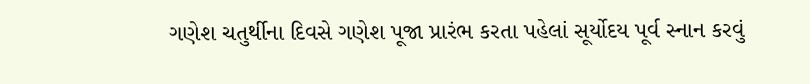ગણેશ ચતુર્થીના દિવસે ગણેશ પૂજા પ્રારંભ કરતા પહેલાં સૂર્યોદય પૂર્વ સ્નાન કરવું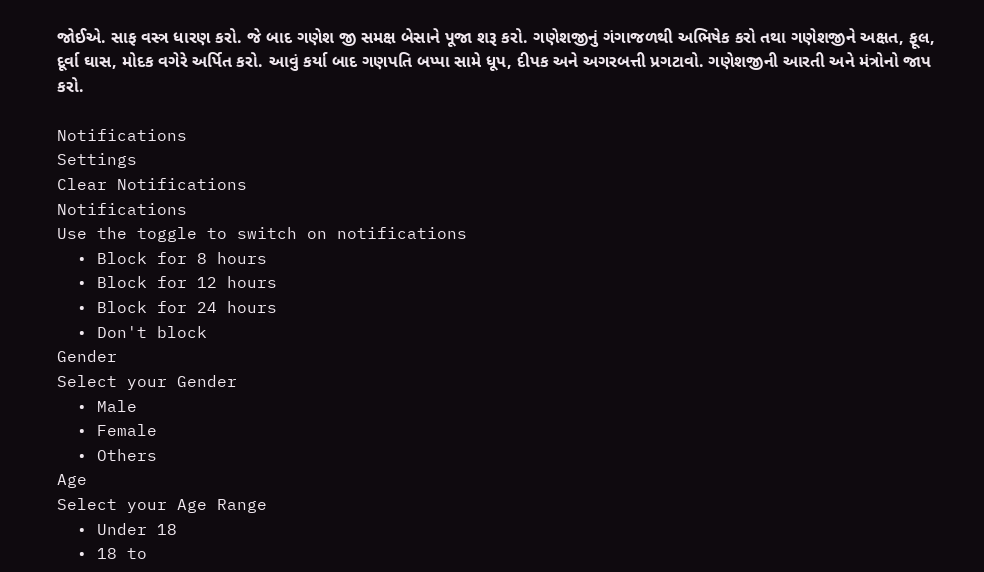જોઈએ. સાફ વસ્ત્ર ધારણ કરો. જે બાદ ગણેશ જી સમક્ષ બેસાને પૂજા શરૂ કરો. ગણેશજીનું ગંગાજળથી અભિષેક કરો તથા ગણેશજીને અક્ષત, ફૂલ, દૂર્વા ઘાસ, મોદક વગેરે અર્પિત કરો. આવું કર્યા બાદ ગણપતિ બપ્પા સામે ધૂપ, દીપક અને અગરબત્તી પ્રગટાવો. ગણેશજીની આરતી અને મંત્રોનો જાપ કરો.

Notifications
Settings
Clear Notifications
Notifications
Use the toggle to switch on notifications
  • Block for 8 hours
  • Block for 12 hours
  • Block for 24 hours
  • Don't block
Gender
Select your Gender
  • Male
  • Female
  • Others
Age
Select your Age Range
  • Under 18
  • 18 to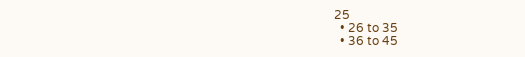25
  • 26 to 35
  • 36 to 45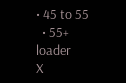• 45 to 55
  • 55+
loader
X